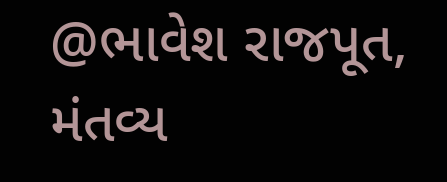@ભાવેશ રાજપૂત, મંતવ્ય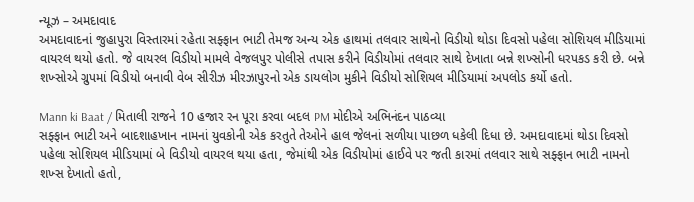ન્યૂઝ – અમદાવાદ
અમદાવાદનાં જુહાપુરા વિસ્તારમાં રહેતા સફ્ફાન ભાટી તેમજ અન્ય એક હાથમાં તલવાર સાથેનો વિડીયો થોડા દિવસો પહેલા સોશિયલ મીડિયામાં વાયરલ થયો હતો. જે વાયરલ વિડીયો મામલે વેજલપુર પોલીસે તપાસ કરીને વિડીયોમાં તલવાર સાથે દેખાતા બન્ને શખ્સોની ધરપકડ કરી છે. બન્ને શખ્સોએ ગ્રુપમાં વિડીયો બનાવી વેબ સીરીઝ મીરઝાપુરનો એક ડાયલોગ મુકીને વિડીયો સોશિયલ મીડિયામાં અપલોડ કર્યો હતો.

Mann ki Baat / મિતાલી રાજને 10 હજાર રન પૂરા કરવા બદલ PM મોદીએ અભિનંદન પાઠવ્યા
સફ્ફાન ભાટી અને બાદશાહખાન નામનાં યુવકોની એક કરતુતે તેઓને હાલ જેલનાં સળીયા પાછળ ધકેલી દિધા છે. અમદાવાદમાં થોડા દિવસો પહેલા સોશિયલ મીડિયામાં બે વિડીયો વાયરલ થયા હતા, જેમાંથી એક વિડીયોમાં હાઈવે પર જતી કારમાં તલવાર સાથે સફ્ફાન ભાટી નામનો શખ્સ દેખાતો હતો,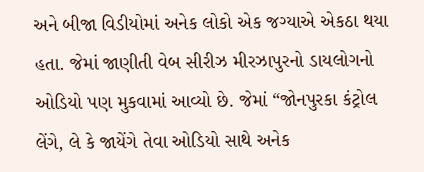અને બીજા વિડીયોમાં અનેક લોકો એક જગ્યાએ એકઠા થયા હતા. જેમાં જાણીતી વેબ સીરીઝ મીરઝાપુરનો ડાયલોગનો ઓડિયો પણ મુકવામાં આવ્યો છે. જેમાં “જોનપુરકા કંટ્રોલ લેંગે, લે કે જાયેંગે તેવા ઓડિયો સાથે અનેક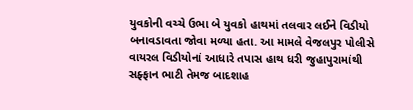યુવકોની વચ્ચે ઉભા બે યુવકો હાથમાં તલવાર લઈને વિડીયો બનાવડાવતા જોવા મળ્યા હતા. આ મામલે વેજલપુર પોલીસે વાયરલ વિડીયોનાં આધારે તપાસ હાથ ધરી જુહાપુરામાંથી સફ્ફાન ભાટી તેમજ બાદશાહ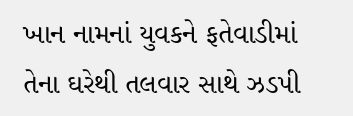ખાન નામનાં યુવકને ફતેવાડીમાં તેના ઘરેથી તલવાર સાથે ઝડપી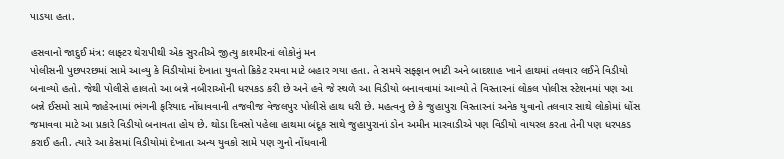પાડયા હતા.

હસવાનો જાદુઈ મંત્ર: લાફ્ટર થેરાપીથી એક સુરતીએ જીત્યુ કાશ્મીરનાં લોકોનું મન
પોલીસની પુછપરછમાં સામે આવ્યુ કે વિડીયોમાં દેખાતા યુવતો ક્રિકેટ રમવા માટે બહાર ગયા હતા. તે સમયે સફ્ફાન ભાટી અને બાદશાહ ખાને હાથમાં તલવાર લઈને વિડીયો બનાવ્યો હતો. જેથી પોલીસે હાલતો આ બન્ને નબીરાઓની ધરપકડ કરી છે અને હવે જે સ્થળે આ વિડીયો બનાવવામાં આવ્યો તે વિસ્તારનાં લોકલ પોલીસ સ્ટેશનમાં પણ આ બન્ને ઈસમો સામે જાહેરનામાં ભંગની ફરિયાદ નોંધાવવાની તજવીજ વેજલપુર પોલીસે હાથ ધરી છે. મહત્વનુ છે કે જુહાપુરા વિસ્તારનાં અનેક યુવાનો તલવાર સાથે લોકોમાં ધોંસ જમાવવા માટે આ પ્રકારે વિડીયો બનાવતા હોય છે. થોડા દિવસો પહેલા હાથમા બંદૂક સાથે જુહાપુરાનાં ડોન અમીન મારવાડીએ પણ વિડીયો વાયરલ કરતા તેની પણ ધરપકડ કરાઈ હતી. ત્યારે આ કેસમાં વિડીયોમાં દેખાતા અન્ય યુવકો સામે પણ ગુનો નોંધવાની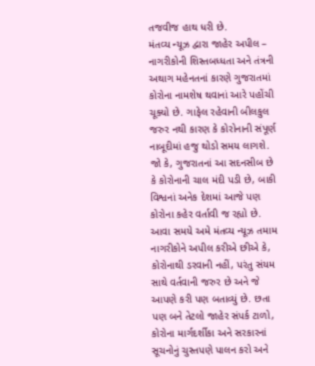તજવીજ હાથ ધરી છે.
મંતવ્ય ન્યૂઝ દ્વારા જાહેર અપીલ –
નાગરીકોની શિસ્તબધ્ધતા અને તંત્રની અથાગ મહેનતનાં કારણે ગુજરાતમાં કોરોના નામશેષ થવાનાં આરે પહોંચી ચૂક્યો છે. ગાફેલ રહેવાની બીલકુલ જરુર નથી કારણ કે કોરોનાની સંપૂર્ણ નાબૂદીમાં હજુ થોડો સમય લાગશે. જો કે, ગુજરાતનાં આ સદનસીબ છે કે કોરોનાની ચાલ મંદી પડી છે, બાકી વિશ્વનાં અનેક દેશમાં આજે પણ કોરોના કહેર વર્તાવી જ રહ્યો છે. આવા સમયે અમે મંતવ્ય ન્યૂઝ તમામ નાગરીકોને અપીલ કરીએ છીએ કે, કોરોનાથી ડરવાની નહીં, પરંતુ સંયમ સાથે વર્તવાની જરુર છે અને જે આપણે કરી પણ બતાવ્યું છે. છતા પણ બને તેટલો જાહેર સંપર્ક ટાળો, કોરોના માર્ગદર્શીકા અને સરકારનાં સૂચનોનું ચુસ્તપણે પાલન કરો અને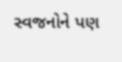સ્વજનોને પણ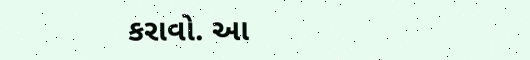કરાવો. આ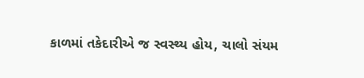કાળમાં તકેદારીએ જ સ્વસ્થ્ય હોય, ચાલો સંયમ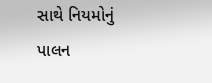સાથે નિયમોનું પાલન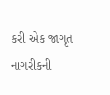કરી એક જાગૃત નાગરીકની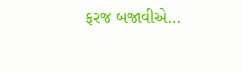ફરજ બજાવીએ…